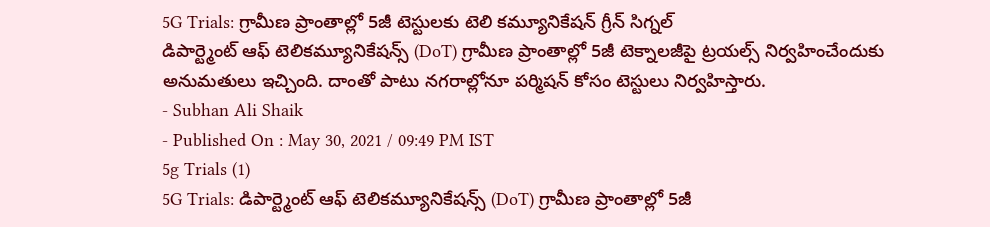5G Trials: గ్రామీణ ప్రాంతాల్లో 5జీ టెస్టులకు టెలి కమ్యూనికేషన్ గ్రీన్ సిగ్నల్
డిపార్ట్మెంట్ ఆఫ్ టెలికమ్యూనికేషన్స్ (DoT) గ్రామీణ ప్రాంతాల్లో 5జీ టెక్నాలజీపై ట్రయల్స్ నిర్వహించేందుకు అనుమతులు ఇచ్చింది. దాంతో పాటు నగరాల్లోనూ పర్మిషన్ కోసం టెస్టులు నిర్వహిస్తారు.
- Subhan Ali Shaik
- Published On : May 30, 2021 / 09:49 PM IST
5g Trials (1)
5G Trials: డిపార్ట్మెంట్ ఆఫ్ టెలికమ్యూనికేషన్స్ (DoT) గ్రామీణ ప్రాంతాల్లో 5జీ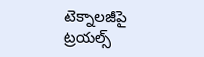టెక్నాలజీపై ట్రయల్స్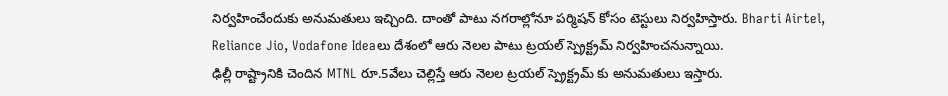నిర్వహించేందుకు అనుమతులు ఇచ్చింది. దాంతో పాటు నగరాల్లోనూ పర్మిషన్ కోసం టెస్టులు నిర్వహిస్తారు. Bharti Airtel, Reliance Jio, Vodafone Ideaలు దేశంలో ఆరు నెలల పాటు ట్రయల్ స్ప్రెక్ట్రమ్ నిర్వహించనున్నాయి.
ఢిల్లీ రాష్ట్రానికి చెందిన MTNL రూ.5వేలు చెల్లిస్తే ఆరు నెలల ట్రయల్ స్ప్రెక్ట్రమ్ కు అనుమతులు ఇస్తారు.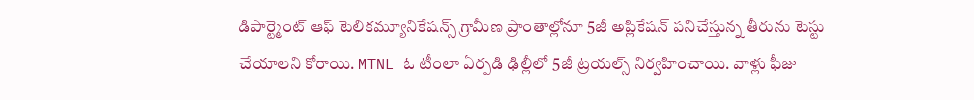డిపార్ట్మెంట్ ఆఫ్ టెలికమ్యూనికేషన్స్ గ్రామీణ ప్రాంతాల్లోనూ 5జీ అప్లికేషన్ పనిచేస్తున్న తీరును టెస్టు చేయాలని కోరాయి. MTNL ఓ టీంలా ఏర్పడి ఢిల్లీలో 5జీ ట్రయల్స్ నిర్వహించాయి. వాళ్లు ఫీజు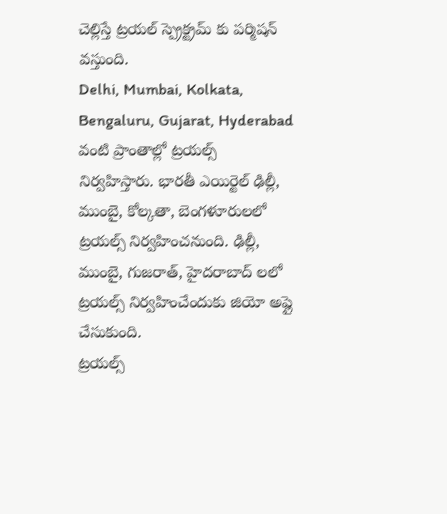చెల్లిస్తే ట్రయల్ స్ప్రెక్ట్రమ్ కు పర్మిషన్ వస్తుంది.
Delhi, Mumbai, Kolkata, Bengaluru, Gujarat, Hyderabad వంటి ప్రాంతాల్లో ట్రయల్స్ నిర్వహిస్తారు. భారతీ ఎయిర్టెల్ ఢిల్లీ, ముంబై, కోల్కతా, బెంగళూరులలో ట్రయల్స్ నిర్వహించనుంది. ఢిల్లీ, ముంబై, గుజరాత్, హైదరాబాద్ లలో ట్రయల్స్ నిర్వహించేందుకు జియో అప్లై చేసుకుంది.
ట్రయల్స్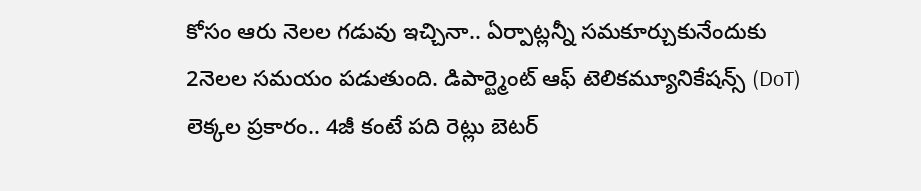కోసం ఆరు నెలల గడువు ఇచ్చినా.. ఏర్పాట్లన్నీ సమకూర్చుకునేందుకు 2నెలల సమయం పడుతుంది. డిపార్ట్మెంట్ ఆఫ్ టెలికమ్యూనికేషన్స్ (DoT) లెక్కల ప్రకారం.. 4జీ కంటే పది రెట్లు బెటర్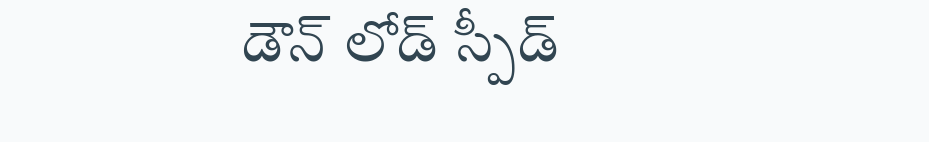డౌన్ లోడ్ స్పీడ్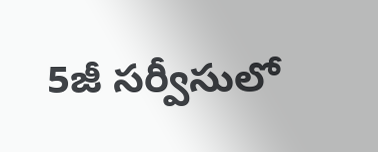5జీ సర్వీసులో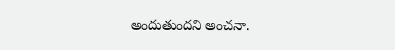అందుతుందని అంచనా.